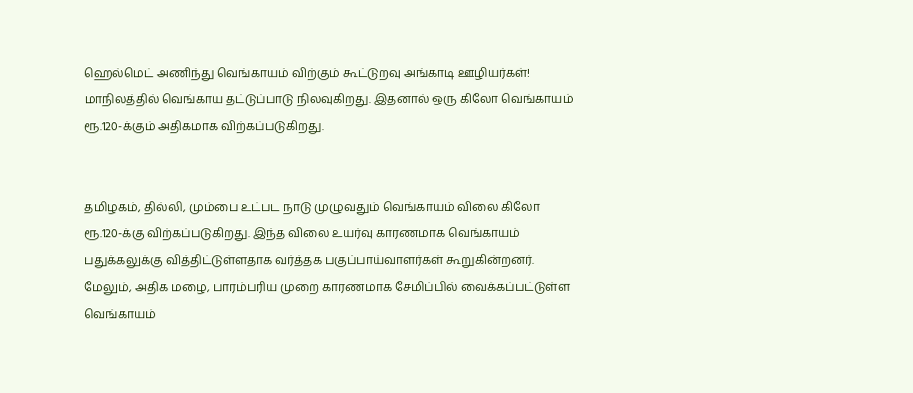ஹெல்மெட் அணிந்து வெங்காயம் விற்கும் கூட்டுறவு அங்காடி ஊழியர்கள்!
மாநிலத்தில் வெங்காய தட்டுப்பாடு நிலவுகிறது. இதனால் ஒரு கிலோ வெங்காயம் ரூ.120-க்கும் அதிகமாக விற்கப்படுகிறது.


தமிழகம், தில்லி, மும்பை உட்பட நாடு முழுவதும் வெங்காயம் விலை கிலோ ரூ.120-க்கு விற்கப்படுகிறது. இந்த விலை உயர்வு காரணமாக வெங்காயம் பதுக்கலுக்கு வித்திட்டுள்ளதாக வர்த்தக பகுப்பாய்வாளர்கள் கூறுகின்றனர்.
மேலும், அதிக மழை, பாரம்பரிய முறை காரணமாக சேமிப்பில் வைக்கப்பட்டுள்ள வெங்காயம்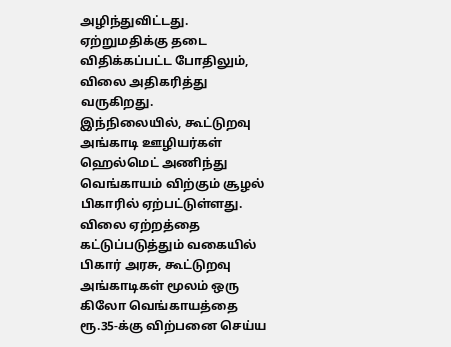அழிந்துவிட்டது. ஏற்றுமதிக்கு தடை விதிக்கப்பட்ட போதிலும், விலை அதிகரித்து வருகிறது.
இந்நிலையில், கூட்டுறவு அங்காடி ஊழியர்கள் ஹெல்மெட் அணிந்து வெங்காயம் விற்கும் சூழல் பிகாரில் ஏற்பட்டுள்ளது. விலை ஏற்றத்தை கட்டுப்படுத்தும் வகையில் பிகார் அரசு, கூட்டுறவு அங்காடிகள் மூலம் ஒரு கிலோ வெங்காயத்தை ரூ.35-க்கு விற்பனை செய்ய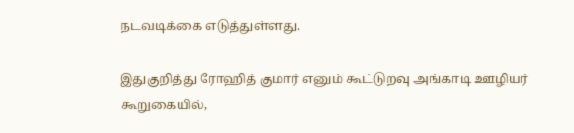நடவடிக்கை எடுத்துள்ளது.

இதுகுறித்து ரோஹித் குமார் எனும் கூட்டுறவு அங்காடி ஊழியர் கூறுகையில்,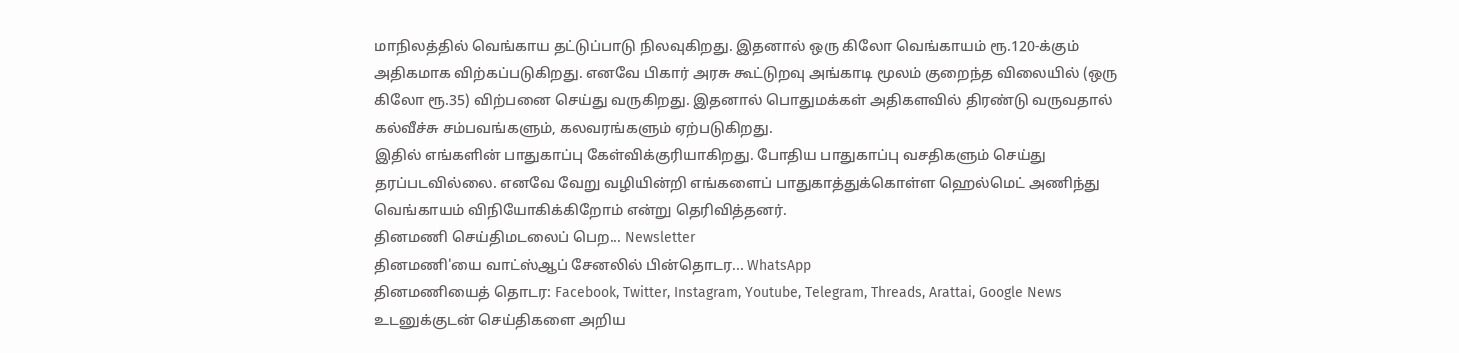மாநிலத்தில் வெங்காய தட்டுப்பாடு நிலவுகிறது. இதனால் ஒரு கிலோ வெங்காயம் ரூ.120-க்கும் அதிகமாக விற்கப்படுகிறது. எனவே பிகார் அரசு கூட்டுறவு அங்காடி மூலம் குறைந்த விலையில் (ஒரு கிலோ ரூ.35) விற்பனை செய்து வருகிறது. இதனால் பொதுமக்கள் அதிகளவில் திரண்டு வருவதால் கல்வீச்சு சம்பவங்களும், கலவரங்களும் ஏற்படுகிறது.
இதில் எங்களின் பாதுகாப்பு கேள்விக்குரியாகிறது. போதிய பாதுகாப்பு வசதிகளும் செய்து தரப்படவில்லை. எனவே வேறு வழியின்றி எங்களைப் பாதுகாத்துக்கொள்ள ஹெல்மெட் அணிந்து வெங்காயம் விநியோகிக்கிறோம் என்று தெரிவித்தனர்.
தினமணி செய்திமடலைப் பெற... Newsletter
தினமணி'யை வாட்ஸ்ஆப் சேனலில் பின்தொடர... WhatsApp
தினமணியைத் தொடர: Facebook, Twitter, Instagram, Youtube, Telegram, Threads, Arattai, Google News
உடனுக்குடன் செய்திகளை அறிய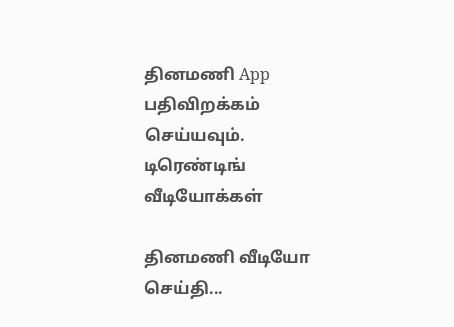தினமணி App பதிவிறக்கம் செய்யவும்.
டிரெண்டிங்
வீடியோக்கள்

தினமணி வீடியோ செய்தி...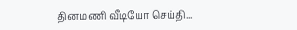தினமணி வீடியோ செய்தி...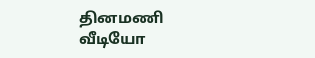தினமணி வீடியோ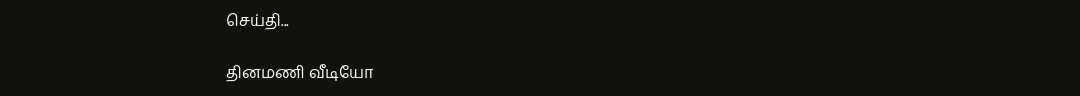செய்தி...

தினமணி வீடியோ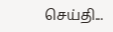செய்தி...